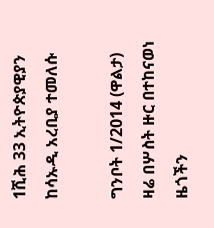1ሺሕ 33 ኢትዮጵያዊያን ከሳኡዲ አረቢያ ተመለሱ

ግንቦት 1/2014 (ዋልታ) ዛሬ በሦስት ዙር በተከናወነ ዜጎችን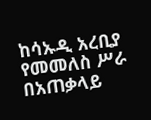ከሳኡዲ አረቢያ የመመለስ ሥራ በአጠቃላይ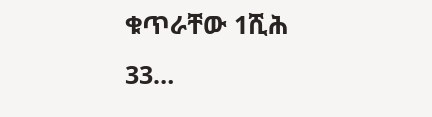ቁጥራቸው 1ሺሕ 33…